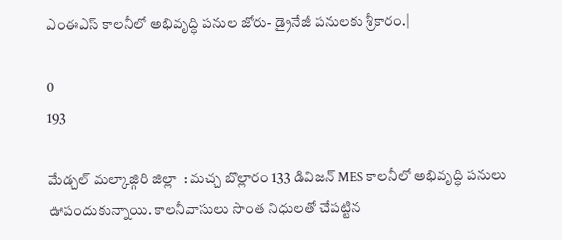ఎంఈఎస్ కాలనీలో అభివృద్ధి పనుల జోరు- డ్రైనేజీ పనులకు శ్రీకారం.|

0
193

మేడ్చల్ మల్కాజ్గిరి జిల్లా  : మచ్చ బొల్లారం 133 డివిజన్ MES కాలనీలో అభివృద్ధి పనులు ఊపందుకున్నాయి. కాలనీవాసులు సొంత నిధులతో చేపట్టిన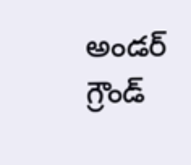అండర్ గ్రౌండ్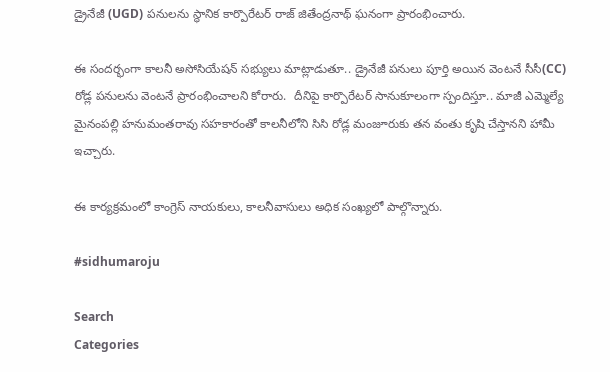డ్రైనేజీ (UGD) పనులను స్థానిక కార్పొరేటర్ రాజ్ జితేంద్రనాథ్ ఘనంగా ప్రారంభించారు.

ఈ సందర్భంగా కాలనీ అసోసియేషన్ సభ్యులు మాట్లాడుతూ.. డ్రైనేజీ పనులు పూర్తి అయిన వెంటనే సీసీ(CC) రోడ్ల పనులను వెంటనే ప్రారంభించాలని కోరారు.  దీనిపై కార్పొరేటర్ సానుకూలంగా స్పందిస్తూ.. మాజీ ఎమ్మెల్యే మైనంపల్లి హనుమంతరావు సహకారంతో కాలనీలోని సిసి రోడ్ల మంజూరుకు తన వంతు కృషి చేస్తానని హామీ ఇచ్చారు.

ఈ కార్యక్రమంలో కాంగ్రెస్ నాయకులు, కాలనీవాసులు అధిక సంఖ్యలో పాల్గొన్నారు.

#sidhumaroju

Search
Categories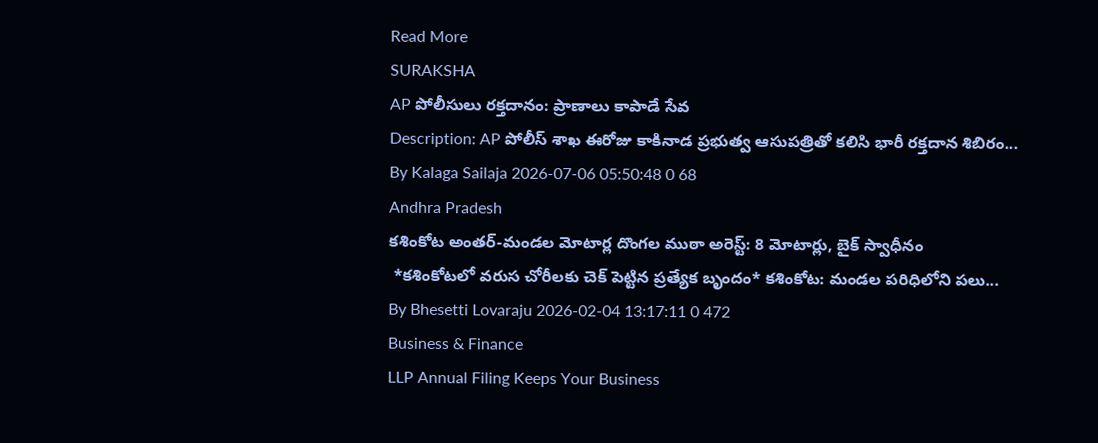Read More
SURAKSHA
AP పోలీసులు రక్తదానం: ప్రాణాలు కాపాడే సేవ
Description: AP పోలీస్ శాఖ ఈరోజు కాకినాడ ప్రభుత్వ ఆసుపత్రితో కలిసి భారీ రక్తదాన శిబిరం...
By Kalaga Sailaja 2026-07-06 05:50:48 0 68
Andhra Pradesh
కశింకోట అంతర్-మండల మోటార్ల దొంగల ముఠా అరెస్ట్: 8 మోటార్లు, బైక్ స్వాధీనం
 *కశింకోటలో వరుస చోరీలకు చెక్ పెట్టిన ప్రత్యేక బృందం* కశింకోట: మండల పరిధిలోని పలు...
By Bhesetti Lovaraju 2026-02-04 13:17:11 0 472
Business & Finance
LLP Annual Filing Keeps Your Business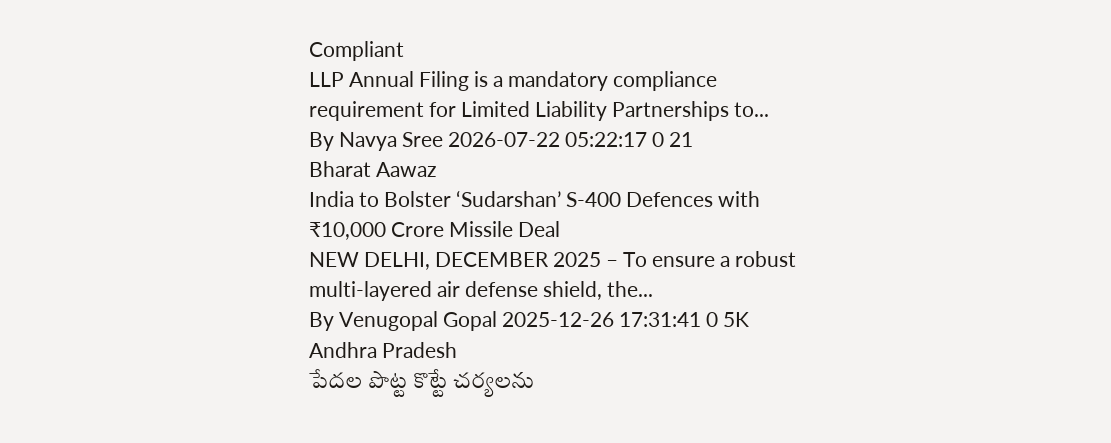Compliant
LLP Annual Filing is a mandatory compliance requirement for Limited Liability Partnerships to...
By Navya Sree 2026-07-22 05:22:17 0 21
Bharat Aawaz
India to Bolster ‘Sudarshan’ S-400 Defences with ₹10,000 Crore Missile Deal
NEW DELHI, DECEMBER 2025 – To ensure a robust multi-layered air defense shield, the...
By Venugopal Gopal 2025-12-26 17:31:41 0 5K
Andhra Pradesh
పేదల పొట్ట కొట్టే చర్యలను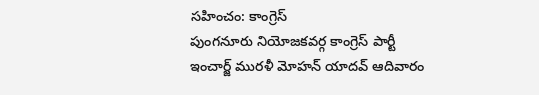సహించం: కాంగ్రెస్
పుంగనూరు నియోజకవర్గ కాంగ్రెస్ పార్టీ ఇంచార్జ్ మురళీ మోహన్ యాదవ్ ఆదివారం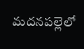మదనపల్లెలో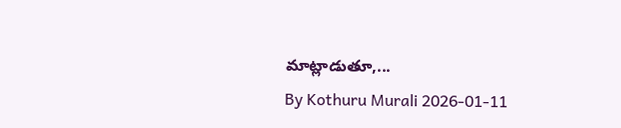మాట్లాడుతూ,...
By Kothuru Murali 2026-01-11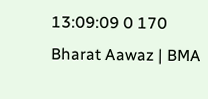13:09:09 0 170
Bharat Aawaz | BMA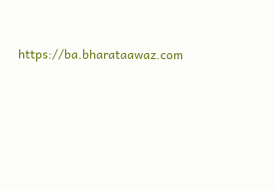https://ba.bharataawaz.com